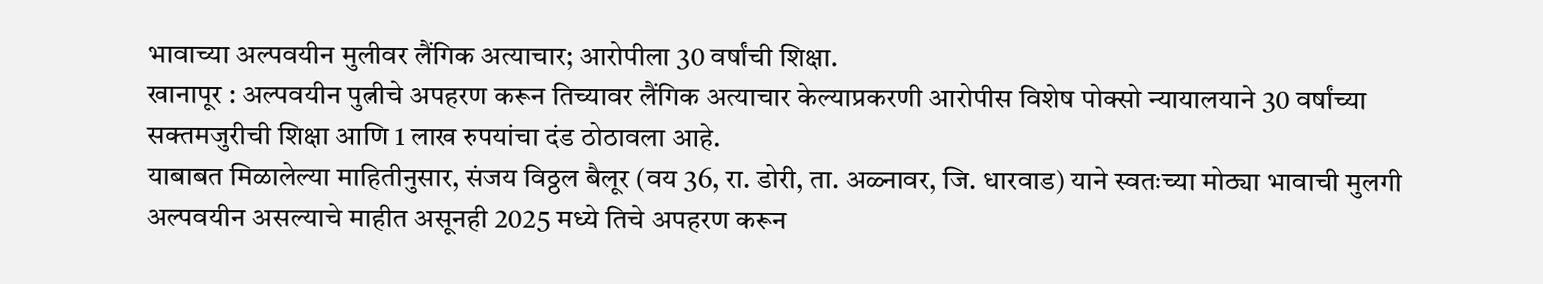भावाच्या अल्पवयीन मुलीवर लैंगिक अत्याचार; आरोपीला 30 वर्षांची शिक्षा.
खानापूर : अल्पवयीन पुत्नीचे अपहरण करून तिच्यावर लैंगिक अत्याचार केल्याप्रकरणी आरोपीस विशेष पोक्सो न्यायालयाने 30 वर्षांच्या सक्तमजुरीची शिक्षा आणि 1 लाख रुपयांचा दंड ठोठावला आहे.
याबाबत मिळालेल्या माहितीनुसार, संजय विठ्ठल बैलूर (वय 36, रा. डोरी, ता. अळ्नावर, जि. धारवाड) याने स्वतःच्या मोठ्या भावाची मुलगी अल्पवयीन असल्याचे माहीत असूनही 2025 मध्ये तिचे अपहरण करून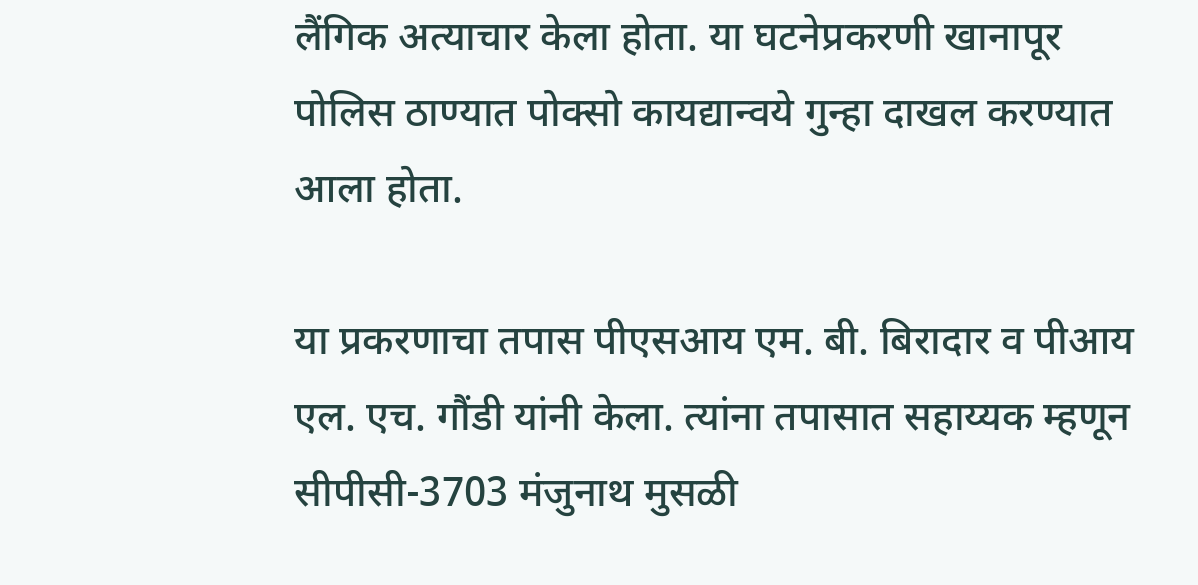लैंगिक अत्याचार केला होता. या घटनेप्रकरणी खानापूर पोलिस ठाण्यात पोक्सो कायद्यान्वये गुन्हा दाखल करण्यात आला होता.

या प्रकरणाचा तपास पीएसआय एम. बी. बिरादार व पीआय एल. एच. गौंडी यांनी केला. त्यांना तपासात सहाय्यक म्हणून सीपीसी-3703 मंजुनाथ मुसळी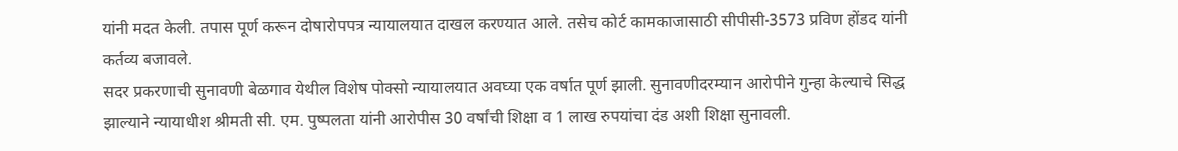यांनी मदत केली. तपास पूर्ण करून दोषारोपपत्र न्यायालयात दाखल करण्यात आले. तसेच कोर्ट कामकाजासाठी सीपीसी-3573 प्रविण होंडद यांनी कर्तव्य बजावले.
सदर प्रकरणाची सुनावणी बेळगाव येथील विशेष पोक्सो न्यायालयात अवघ्या एक वर्षात पूर्ण झाली. सुनावणीदरम्यान आरोपीने गुन्हा केल्याचे सिद्ध झाल्याने न्यायाधीश श्रीमती सी. एम. पुष्पलता यांनी आरोपीस 30 वर्षांची शिक्षा व 1 लाख रुपयांचा दंड अशी शिक्षा सुनावली.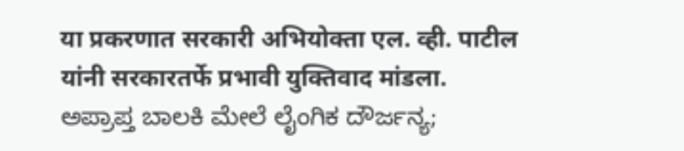या प्रकरणात सरकारी अभियोक्ता एल. व्ही. पाटील यांनी सरकारतर्फे प्रभावी युक्तिवाद मांडला.
ಅಪ್ರಾಪ್ತ ಬಾಲಕಿ ಮೇಲೆ ಲೈಂಗಿಕ ದೌರ್ಜನ್ಯ;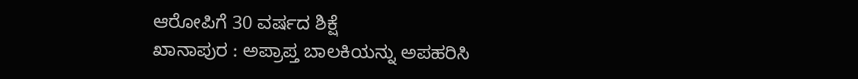ಆರೋಪಿಗೆ 30 ವರ್ಷದ ಶಿಕ್ಷೆ
ಖಾನಾಪುರ : ಅಪ್ರಾಪ್ತ ಬಾಲಕಿಯನ್ನು ಅಪಹರಿಸಿ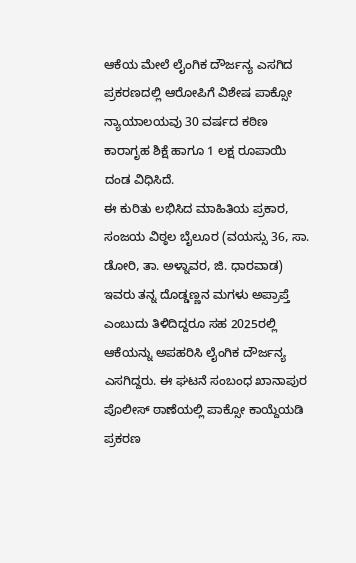ಆಕೆಯ ಮೇಲೆ ಲೈಂಗಿಕ ದೌರ್ಜನ್ಯ ಎಸಗಿದ ಪ್ರಕರಣದಲ್ಲಿ ಆರೋಪಿಗೆ ವಿಶೇಷ ಪಾಕ್ಸೋ ನ್ಯಾಯಾಲಯವು 30 ವರ್ಷದ ಕಠಿಣ ಕಾರಾಗೃಹ ಶಿಕ್ಷೆ ಹಾಗೂ 1 ಲಕ್ಷ ರೂಪಾಯಿ ದಂಡ ವಿಧಿಸಿದೆ.
ಈ ಕುರಿತು ಲಭಿಸಿದ ಮಾಹಿತಿಯ ಪ್ರಕಾರ, ಸಂಜಯ ವಿಠ್ಠಲ ಬೈಲೂರ (ವಯಸ್ಸು 36, ಸಾ. ಡೋರಿ, ತಾ. ಅಳ್ನಾವರ, ಜಿ. ಧಾರವಾಡ) ಇವರು ತನ್ನ ದೊಡ್ಡಣ್ಣನ ಮಗಳು ಅಪ್ರಾಪ್ತೆ ಎಂಬುದು ತಿಳಿದಿದ್ದರೂ ಸಹ 2025ರಲ್ಲಿ ಆಕೆಯನ್ನು ಅಪಹರಿಸಿ ಲೈಂಗಿಕ ದೌರ್ಜನ್ಯ ಎಸಗಿದ್ದರು. ಈ ಘಟನೆ ಸಂಬಂಧ ಖಾನಾಪುರ ಪೊಲೀಸ್ ಠಾಣೆಯಲ್ಲಿ ಪಾಕ್ಸೋ ಕಾಯ್ದೆಯಡಿ ಪ್ರಕರಣ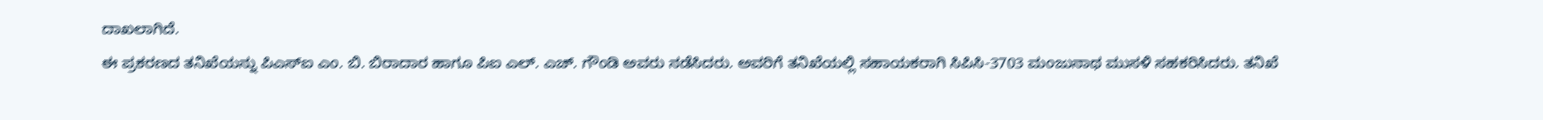ದಾಖಲಾಗಿದೆ.
ಈ ಪ್ರಕರಣದ ತನಿಖೆಯನ್ನು ಪಿಎಸ್ಐ ಎಂ. ಬಿ. ಬಿರಾದಾರ ಹಾಗೂ ಪಿಐ ಎಲ್. ಎಚ್. ಗೌಂಡಿ ಅವರು ನಡೆಸಿದರು. ಅವರಿಗೆ ತನಿಖೆಯಲ್ಲಿ ಸಹಾಯಕರಾಗಿ ಸಿಪಿಸಿ-3703 ಮಂಜುನಾಥ ಮುಸಳಿ ಸಹಕರಿಸಿದರು. ತನಿಖೆ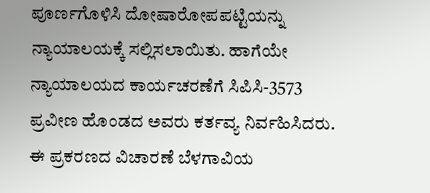ಪೂರ್ಣಗೊಳಿಸಿ ದೋಷಾರೋಪಪಟ್ಟಿಯನ್ನು ನ್ಯಾಯಾಲಯಕ್ಕೆ ಸಲ್ಲಿಸಲಾಯಿತು. ಹಾಗೆಯೇ ನ್ಯಾಯಾಲಯದ ಕಾರ್ಯಚರಣೆಗೆ ಸಿಪಿಸಿ-3573 ಪ್ರವೀಣ ಹೊಂಡದ ಅವರು ಕರ್ತವ್ಯ ನಿರ್ವಹಿಸಿದರು.
ಈ ಪ್ರಕರಣದ ವಿಚಾರಣೆ ಬೆಳಗಾವಿಯ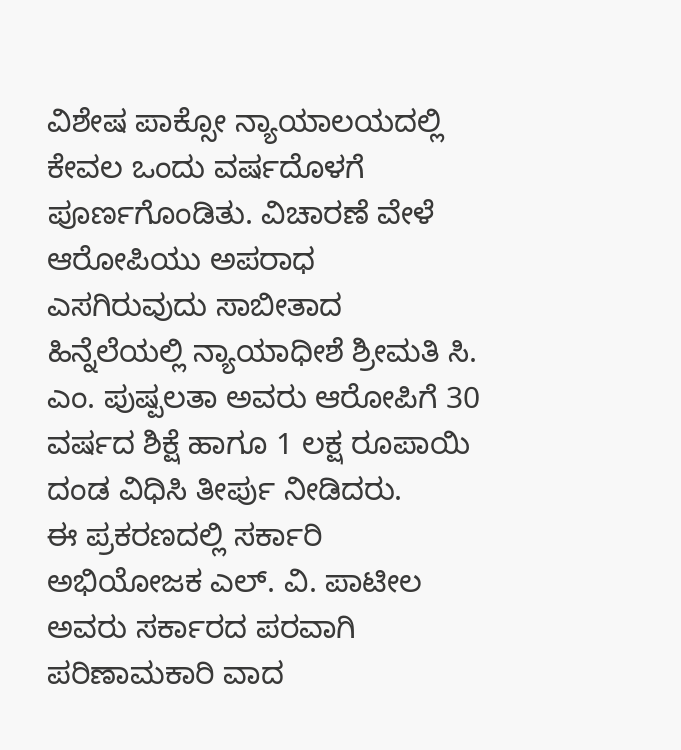ವಿಶೇಷ ಪಾಕ್ಸೋ ನ್ಯಾಯಾಲಯದಲ್ಲಿ ಕೇವಲ ಒಂದು ವರ್ಷದೊಳಗೆ ಪೂರ್ಣಗೊಂಡಿತು. ವಿಚಾರಣೆ ವೇಳೆ ಆರೋಪಿಯು ಅಪರಾಧ ಎಸಗಿರುವುದು ಸಾಬೀತಾದ ಹಿನ್ನೆಲೆಯಲ್ಲಿ ನ್ಯಾಯಾಧೀಶೆ ಶ್ರೀಮತಿ ಸಿ. ಎಂ. ಪುಷ್ಪಲತಾ ಅವರು ಆರೋಪಿಗೆ 30 ವರ್ಷದ ಶಿಕ್ಷೆ ಹಾಗೂ 1 ಲಕ್ಷ ರೂಪಾಯಿ ದಂಡ ವಿಧಿಸಿ ತೀರ್ಪು ನೀಡಿದರು.
ಈ ಪ್ರಕರಣದಲ್ಲಿ ಸರ್ಕಾರಿ ಅಭಿಯೋಜಕ ಎಲ್. ವಿ. ಪಾಟೀಲ ಅವರು ಸರ್ಕಾರದ ಪರವಾಗಿ ಪರಿಣಾಮಕಾರಿ ವಾದ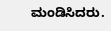ಮಂಡಿಸಿದರು.